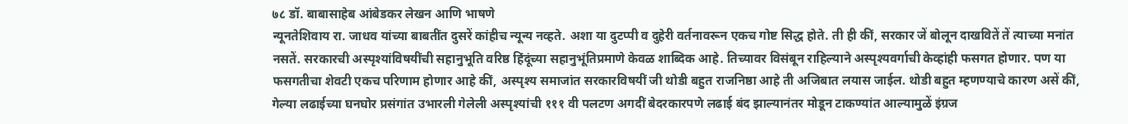७८ डॉ. बाबासाहेब आंबेडकर लेखन आणि भाषणे
न्यूनतेशिवाय रा. जाधव यांच्या बाबतींत दुसरें कांहीच न्यून्य नव्हते. अशा या दुटप्पी व दुहेरी वर्तनावरून एकच गोष्ट सिद्ध होते. ती ही कीं, सरकार जें बोलून दाखवितें तें त्याच्या मनांत नसतें. सरकारची अस्पृश्यांविषयींची सहानुभूति वरिष्ठ हिंदूंच्या सहानुभूंतिप्रमाणे केवळ शाब्दिक आहे. तिच्यावर विसंबून राहिल्याने अस्पृश्यवर्गाची केव्हांही फसगत होणार. पण या फसगतीचा शेवटी एकच परिणाम होणार आहे कीं, अस्पृश्य समाजांत सरकारविषयीं जी थोडी बहुत राजनिष्ठा आहे ती अजिबात लयास जाईल. थोडी बहुत म्हणण्याचे कारण असें कीं, गेल्या लढाईच्या घनघोर प्रसंगांत उभारली गेलेली अस्पृश्यांची १११ वी पलटण अगदीं बेदरकारपणे लढाई बंद झाल्यानंतर मोडून टाकण्यांत आल्यामुळें इंग्रज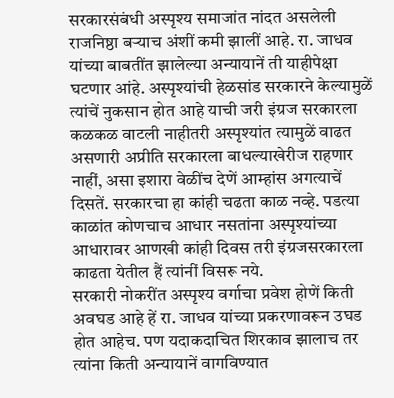सरकारसंबंधी अस्पृश्य समाजांत नांदत असलेली राजनिष्ठा बऱ्याच अंशीं कमी झालीं आहे. रा. जाधव यांच्या बाबतींत झालेल्या अन्यायानें ती याहीपेक्षा घटणार आंहे. अस्पृश्यांची हेळसांड सरकारने केल्यामुळें त्यांचें नुकसान होत आहे याची जरी इंग्रज सरकारला कळकळ वाटली नाहीतरी अस्पृश्यांत त्यामुळें वाढत असणारी अप्रीति सरकारला बाधल्याखेरीज राहणार नाहीं, असा इशारा वेळींच देणें आम्हांस अगत्याचें दिसतें. सरकारचा हा कांही चढता काळ नव्हे. पडत्या काळांत कोणचाच आधार नसतांना अस्पृश्यांच्या आधारावर आणखी कांही दिवस तरी इंग्रजसरकारला काढता येतील हैं त्यांनीं विसरू नये.
सरकारी नोकरींत अस्पृश्य वर्गाचा प्रवेश होणें किती अवघड आहे हें रा. जाधव यांच्या प्रकरणावरून उघड होत आहेच. पण यदाकदाचित शिरकाव झालाच तर त्यांना किती अन्यायानें वागविण्यात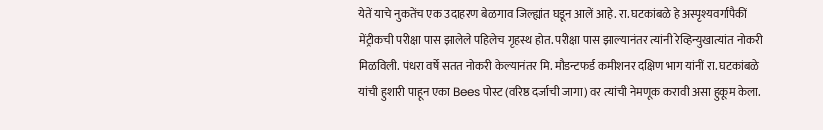येतें याचे नुकतेंच एक उदाहरण बेळगाव जिल्ह्यांत घडून आलें आहे. रा. घटकांबळे हे अस्पृश्यवर्गापैकीं मेंट्रीकची परीक्षा पास झालेले पहिलेच गृहस्थ होत. परीक्षा पास झाल्यानंतर त्यांनी रेव्हिन्युखात्यांत नोकरी मिळविली. पंधरा वर्षे सतत नोकरी केल्यानंतर मि. मौडन्टफर्ड कमीशनर दक्षिण भाग यांनीं रा. घटकांबळे यांची हुशारी पाहून एका Bees पोस्ट (वरिष्ठ दर्जाची जागा) वर त्यांची नेमणूक करावी असा हुकूम केला.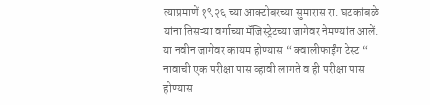त्याप्रमाणें १९२६ च्या आक्टोबरच्या सुमारास रा. घटकांबळे
यांना तिसऱ्या वर्गाच्या मॅजिस्ट्रेटच्या जागेवर नेमण्यांत आलें. या नवीन जागेवर कायम होण्यास “ क्वालीफाईंग टेस्ट “ नावाची एक परीक्षा पास व्हावी लागते व ही परीक्षा पास होण्यास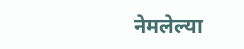नेमलेल्या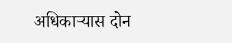अधिकाऱ्यास दोन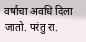वर्षाचा अवधि दिला जातो. परंतु रा.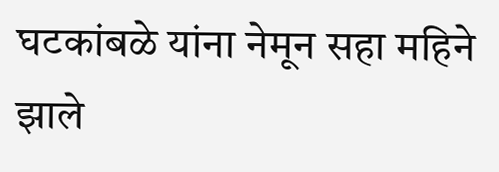घटकांबळे यांना नेमून सहा महिने झाले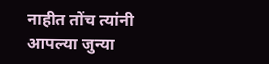नाहीत तोंच त्यांनी आपल्या जुन्या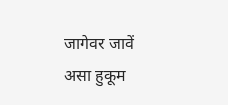जागेवर जावें असा हुकूम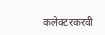कलेक्टरकरवी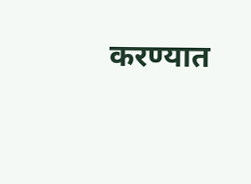करण्यात